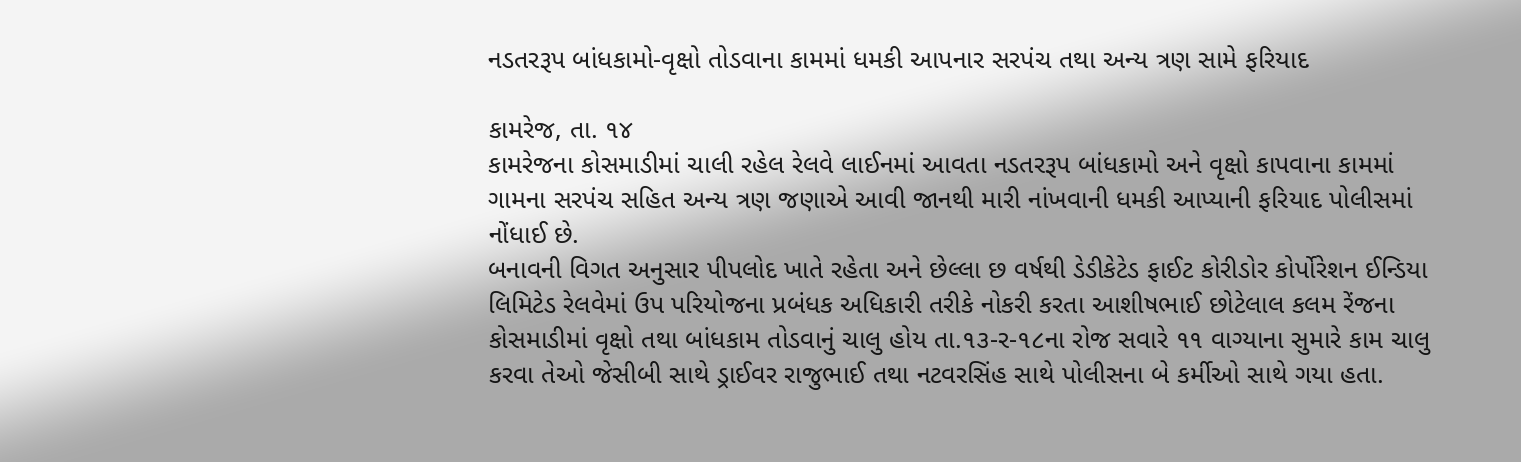નડતરરૂપ બાંધકામો-વૃક્ષો તોડવાના કામમાં ધમકી આપનાર સરપંચ તથા અન્ય ત્રણ સામે ફરિયાદ

કામરેજ, તા. ૧૪
કામરેજના કોસમાડીમાં ચાલી રહેલ રેલવે લાઈનમાં આવતા નડતરરૂપ બાંધકામો અને વૃક્ષો કાપવાના કામમાં ગામના સરપંચ સહિત અન્ય ત્રણ જણાએ આવી જાનથી મારી નાંખવાની ધમકી આપ્યાની ફરિયાદ પોલીસમાં નોંધાઈ છે.
બનાવની વિગત અનુસાર પીપલોદ ખાતે રહેતા અને છેલ્લા છ વર્ષથી ડેડીકેટેડ ફાઈટ કોરીડોર કોર્પોરેશન ઈન્ડિયા લિમિટેડ રેલવેમાં ઉપ પરિયોજના પ્રબંધક અધિકારી તરીકે નોકરી કરતા આશીષભાઈ છોટેલાલ કલમ રેંજના કોસમાડીમાં વૃક્ષો તથા બાંધકામ તોડવાનું ચાલુ હોય તા.૧૩-ર-૧૮ના રોજ સવારે ૧૧ વાગ્યાના સુમારે કામ ચાલુ કરવા તેઓ જેસીબી સાથે ડ્રાઈવર રાજુભાઈ તથા નટવરસિંહ સાથે પોલીસના બે કર્મીઓ સાથે ગયા હતા.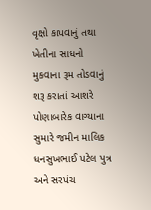વૃક્ષો કાપવાનું તથા ખેતીના સાધનો મુકવાના રૂમ તોડવાનું શરૂ કરાતાં આશરે પોણાબારેક વાગ્યાના સુમારે જમીન માલિક ધનસુખભાઈ પટેલ પુત્ર અને સરપંચ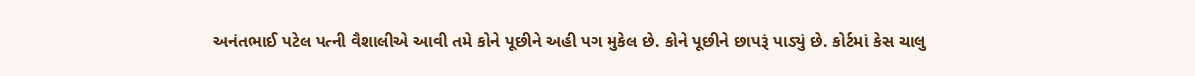અનંતભાઈ પટેલ પત્ની વૈશાલીએ આવી તમે કોને પૂછીને અહી પગ મુકેલ છે. કોને પૂછીને છાપરૂં પાડ્યું છે. કોર્ટમાં કેસ ચાલુ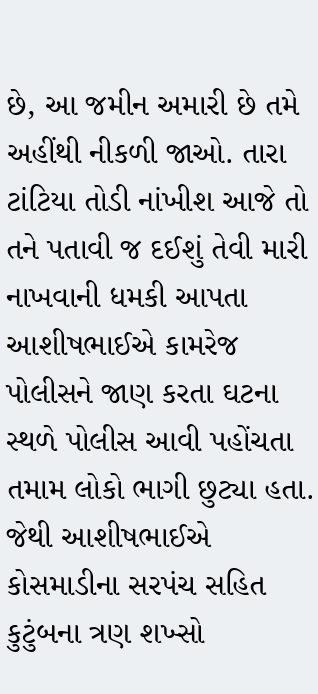છે, આ જમીન અમારી છે તમે અહીંથી નીકળી જાઓ. તારા ટાંટિયા તોડી નાંખીશ આજે તો તને પતાવી જ દઈશું તેવી મારી નાખવાની ધમકી આપતા આશીષભાઈએ કામરેજ પોલીસને જાણ કરતા ઘટના સ્થળે પોલીસ આવી પહોંચતા તમામ લોકો ભાગી છુટ્યા હતા. જેથી આશીષભાઈએ કોસમાડીના સરપંચ સહિત કુટુંબના ત્રણ શખ્સો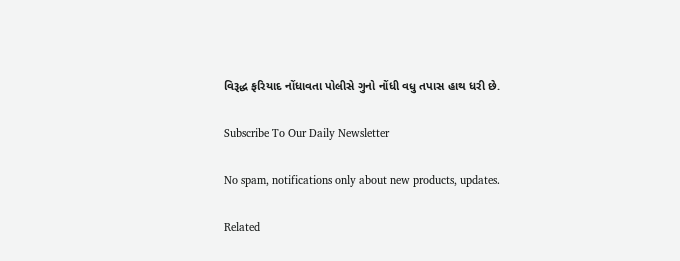વિરૂદ્ધ ફરિયાદ નોંધાવતા પોલીસે ગુનો નોંધી વધુ તપાસ હાથ ધરી છે.

Subscribe To Our Daily Newsletter

No spam, notifications only about new products, updates.

Related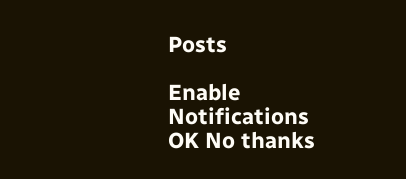Posts

Enable Notifications OK No thanks